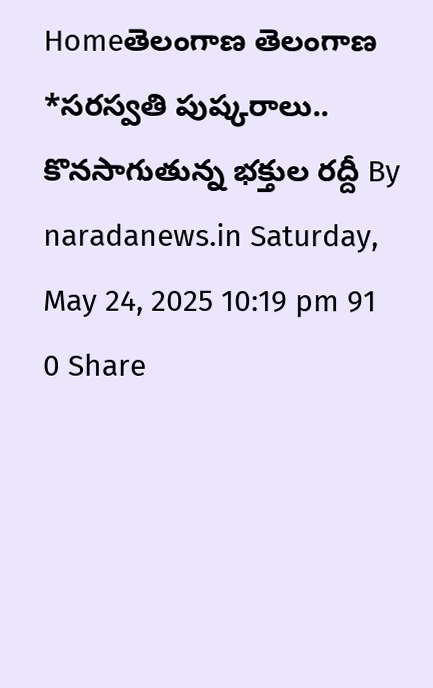Homeతెలంగాణ తెలంగాణ *సరస్వతి పుష్కరాలు.. కొనసాగుతున్న భక్తుల రద్దీ By naradanews.in Saturday, May 24, 2025 10:19 pm 91 0 Share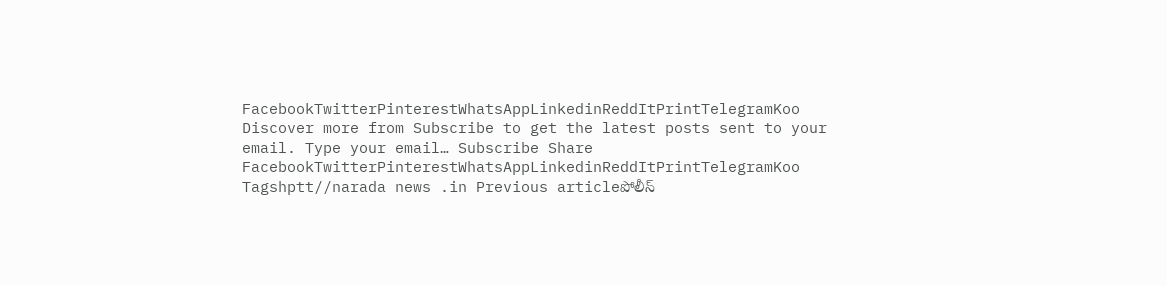FacebookTwitterPinterestWhatsAppLinkedinReddItPrintTelegramKoo Discover more from Subscribe to get the latest posts sent to your email. Type your email… Subscribe Share FacebookTwitterPinterestWhatsAppLinkedinReddItPrintTelegramKoo Tagshptt//narada news .in Previous articleపోలీస్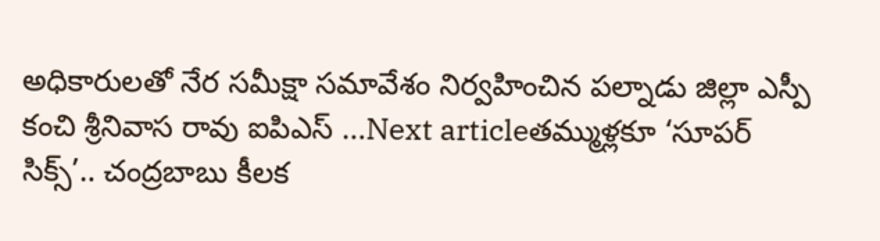అధికారులతో నేర సమీక్షా సమావేశం నిర్వహించిన పల్నాడు జిల్లా ఎస్పీ కంచి శ్రీనివాస రావు ఐపిఎస్ …Next articleతమ్ముళ్లకూ ‘సూపర్ సిక్స్’.. చంద్రబాబు కీలక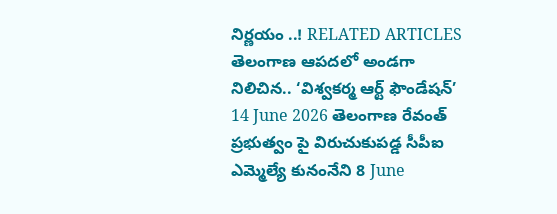నిర్ణయం ..! RELATED ARTICLES తెలంగాణ ఆపదలో అండగా నిలిచిన.. ‘విశ్వకర్మ ఆర్ట్ ఫౌండేషన్’ 14 June 2026 తెలంగాణ రేవంత్ ప్రభుత్వం పై విరుచుకుపడ్డ సీపీఐ ఎమ్మెల్యే కునంనేని 8 June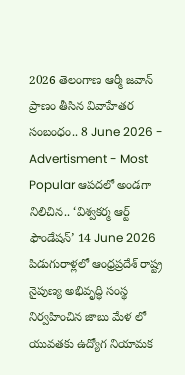2026 తెలంగాణ ఆర్మీ జవాన్ ప్రాణం తీసిన వివాహేతర సంబంధం.. 8 June 2026 - Advertisment - Most Popular ఆపదలో అండగా నిలిచిన.. ‘విశ్వకర్మ ఆర్ట్ ఫౌండేషన్’ 14 June 2026 పిడుగురాళ్లలో ఆంధ్రప్రదేశ్ రాష్ట్ర నైపుణ్య అభివృద్ధి సంస్థ నిర్వహించిన జాబు మేళ లో యువతకు ఉద్యోగ నియామక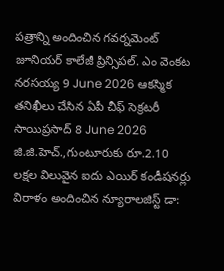పత్రాన్ని అందించిన గవర్నమెంట్ జూనియర్ కాలేజీ ప్రిన్సిపల్. ఎం వెంకట నరసయ్య 9 June 2026 ఆకస్మిక తనిఖీలు చేసిన ఏపీ చీఫ్ సెక్రటరీ సాయిప్రసాద్ 8 June 2026 జి.జి.హెచ్.,గుంటూరుకు రూ.2.10 లక్షల విలువైన ఐదు ఎయిర్ కండీషనర్లు విరాళం అందించిన న్యూరాలజిస్ట్ డా: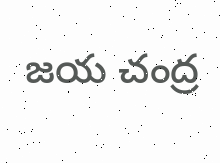జయ చంద్ర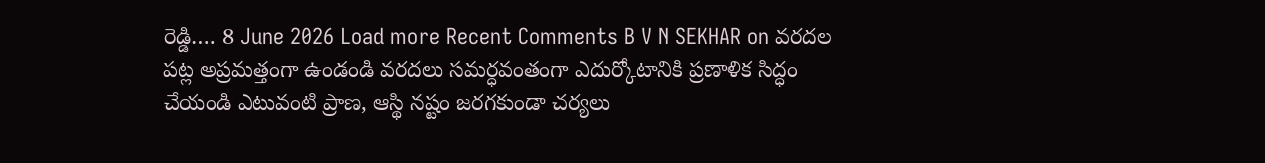రెడ్డి…. 8 June 2026 Load more Recent Comments B V N SEKHAR on వరదల పట్ల అప్రమత్తంగా ఉండండి వరదలు సమర్ధవంతంగా ఎదుర్కోటానికి ప్రణాళిక సిద్ధం చేయండి ఎటువంటి ప్రాణ, ఆస్థి నష్టం జరగకుండా చర్యలు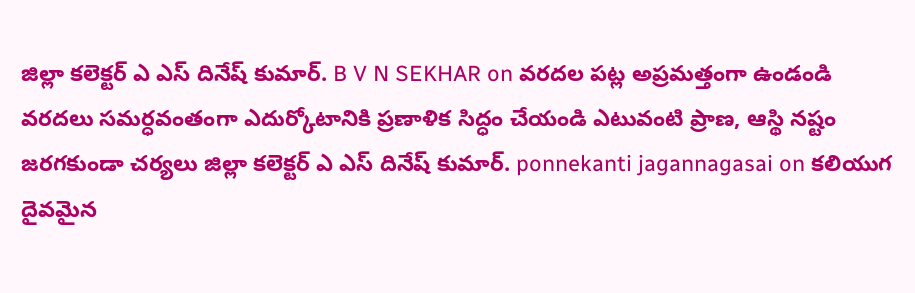జిల్లా కలెక్టర్ ఎ ఎస్ దినేష్ కుమార్. B V N SEKHAR on వరదల పట్ల అప్రమత్తంగా ఉండండి వరదలు సమర్ధవంతంగా ఎదుర్కోటానికి ప్రణాళిక సిద్ధం చేయండి ఎటువంటి ప్రాణ, ఆస్థి నష్టం జరగకుండా చర్యలు జిల్లా కలెక్టర్ ఎ ఎస్ దినేష్ కుమార్. ponnekanti jagannagasai on కలియుగ దైవమైన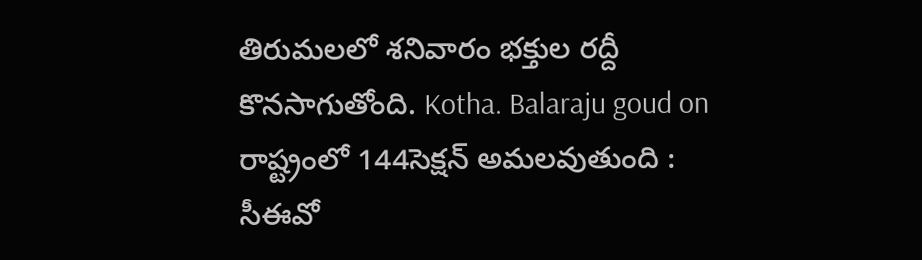తిరుమలలో శనివారం భక్తుల రద్దీ కొనసాగుతోంది. Kotha. Balaraju goud on రాష్ట్రంలో 144సెక్షన్ అమలవుతుంది : సీఈవో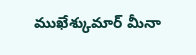ముఖేశ్కుమార్ మీనా